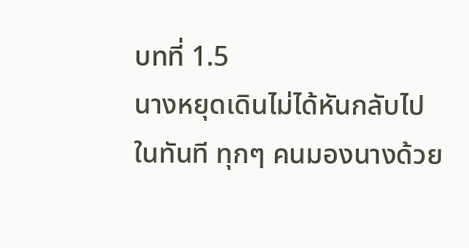บทที่ 1.5
นางหยุดเดินไม่ได้หันกลับไปในทันที ทุกๆ คนมองนางด้วย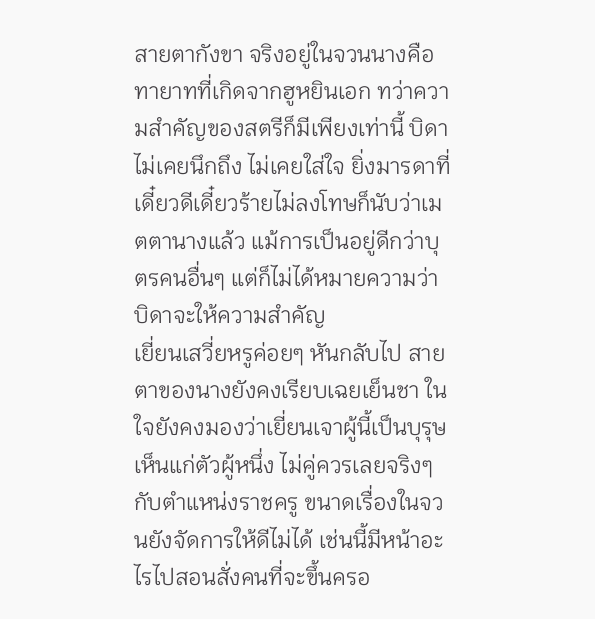สายตากังขา จริงอยู่ในจวนนางคือทายาทที่เกิดจากฮูหยินเอก ทว่าความสำคัญของสตรีก็มีเพียงเท่านี้ บิดาไม่เคยนึกถึง ไม่เคยใส่ใจ ยิ่งมารดาที่เดี๋ยวดีเดี๋ยวร้ายไม่ลงโทษก็นับว่าเมตตานางแล้ว แม้การเป็นอยู่ดีกว่าบุตรคนอื่นๆ แต่ก็ไม่ได้หมายความว่าบิดาจะให้ความสำคัญ
เยี่ยนเสวี่ยหรูค่อยๆ หันกลับไป สายตาของนางยังคงเรียบเฉยเย็นชา ในใจยังคงมองว่าเยี่ยนเจาผู้นี้เป็นบุรุษเห็นแก่ตัวผู้หนึ่ง ไม่คู่ควรเลยจริงๆ กับตำแหน่งราชครู ขนาดเรื่องในจวนยังจัดการให้ดีไม่ได้ เช่นนี้มีหน้าอะไรไปสอนสั่งคนที่จะขึ้นครอ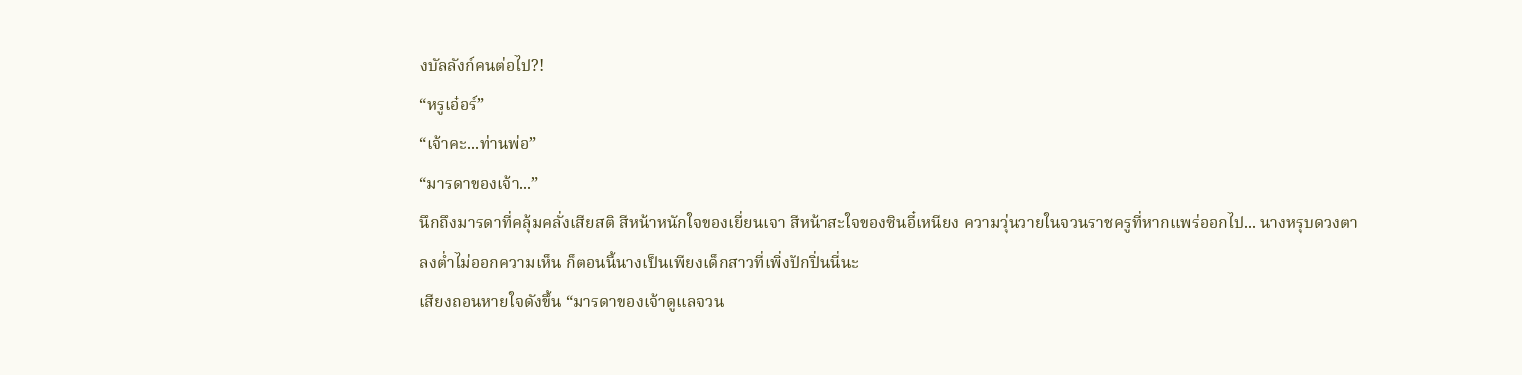งบัลลังก์คนต่อไป?!
“หรูเอ๋อร์”
“เจ้าคะ...ท่านพ่อ”
“มารดาของเจ้า...”
นึกถึงมารดาที่คลุ้มคลั่งเสียสติ สีหน้าหนักใจของเยี่ยนเจา สีหน้าสะใจของซินอี๋เหนียง ความวุ่นวายในจวนราชครูที่หากแพร่ออกไป... นางหรุบดวงตาลงต่ำไม่ออกความเห็น ก็ตอนนี้นางเป็นเพียงเด็กสาวที่เพิ่งปักปิ่นนี่นะ
เสียงถอนหายใจดังขึ้น “มารดาของเจ้าดูแลจวน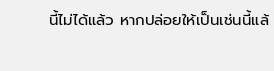นี้ไม่ได้แล้ว หากปล่อยให้เป็นเช่นนี้แล้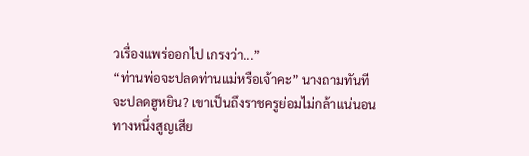วเรื่องแพร่ออกไป เกรงว่า...”
“ท่านพ่อจะปลดท่านแม่หรือเจ้าคะ” นางถามทันที
จะปลดฮูหยิน? เขาเป็นถึงราชครูย่อมไม่กล้าแน่นอน ทางหนึ่งสูญเสีย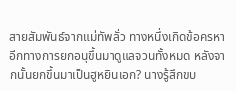สายสัมพันธ์จากแม่ทัพลั่ว ทางหนึ่งเกิดข้อครหา อีกทางการยกอนุขึ้นมาดูแลจวนทั้งหมด หลังจากนั้นยกขึ้นมาเป็นฮูหยินเอก? นางรู้สึกขบ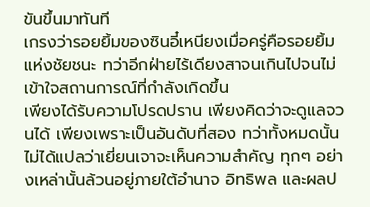ขันขึ้นมาทันที
เกรงว่ารอยยิ้มของซินอี๋เหนียงเมื่อครู่คือรอยยิ้มแห่งชัยชนะ ทว่าอีกฝ่ายไร้เดียงสาจนเกินไปจนไม่เข้าใจสถานการณ์ที่กำลังเกิดขึ้น
เพียงได้รับความโปรดปราน เพียงคิดว่าจะดูแลจวนได้ เพียงเพราะเป็นอันดับที่สอง ทว่าทั้งหมดนั้นไม่ได้แปลว่าเยี่ยนเจาจะเห็นความสำคัญ ทุกๆ อย่างเหล่านั้นล้วนอยู่ภายใต้อำนาจ อิทธิพล และผลป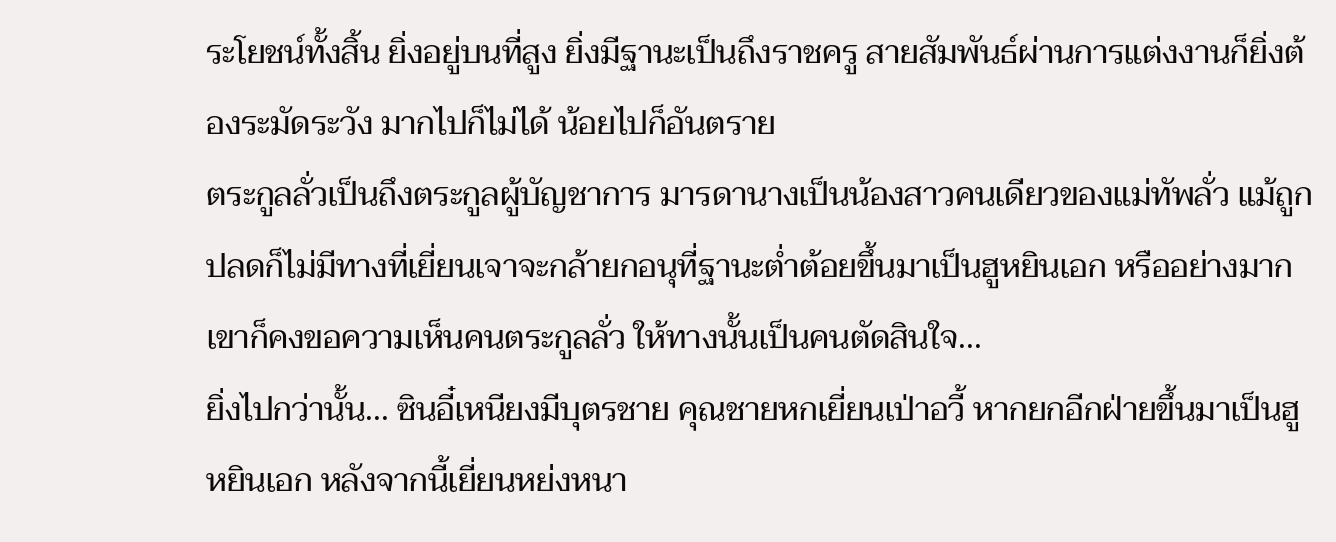ระโยชน์ทั้งสิ้น ยิ่งอยู่บนที่สูง ยิ่งมีฐานะเป็นถึงราชครู สายสัมพันธ์ผ่านการแต่งงานก็ยิ่งต้องระมัดระวัง มากไปก็ไม่ได้ น้อยไปก็อันตราย
ตระกูลลั่วเป็นถึงตระกูลผู้บัญชาการ มารดานางเป็นน้องสาวคนเดียวของแม่ทัพลั่ว แม้ถูกปลดก็ไม่มีทางที่เยี่ยนเจาจะกล้ายกอนุที่ฐานะต่ำต้อยขึ้นมาเป็นฮูหยินเอก หรืออย่างมากเขาก็คงขอความเห็นคนตระกูลลั่ว ให้ทางนั้นเป็นคนตัดสินใจ...
ยิ่งไปกว่านั้น... ซินอี๋เหนียงมีบุตรชาย คุณชายหกเยี่ยนเป่าอวี้ หากยกอีกฝ่ายขึ้นมาเป็นฮูหยินเอก หลังจากนี้เยี่ยนหย่งหนา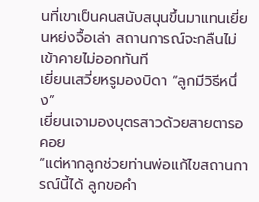นที่เขาเป็นคนสนับสนุนขึ้นมาแทนเยี่ยนหย่งจื้อเล่า สถานการณ์จะกลืนไม่เข้าคายไม่ออกทันที
เยี่ยนเสวี่ยหรูมองบิดา “ลูกมีวิธีหนึ่ง”
เยี่ยนเจามองบุตรสาวด้วยสายตารอคอย
“แต่หากลูกช่วยท่านพ่อแก้ไขสถานการณ์นี้ได้ ลูกขอคำ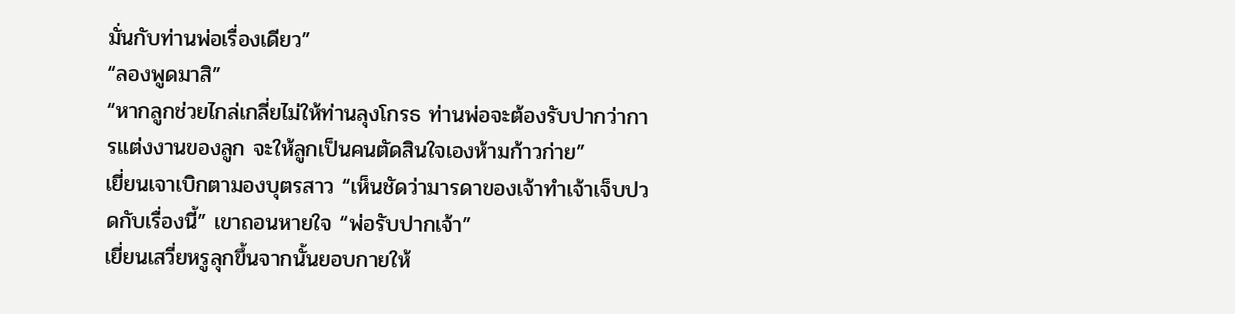มั่นกับท่านพ่อเรื่องเดียว”
“ลองพูดมาสิ”
“หากลูกช่วยไกล่เกลี่ยไม่ให้ท่านลุงโกรธ ท่านพ่อจะต้องรับปากว่าการแต่งงานของลูก จะให้ลูกเป็นคนตัดสินใจเองห้ามก้าวก่าย”
เยี่ยนเจาเบิกตามองบุตรสาว “เห็นชัดว่ามารดาของเจ้าทำเจ้าเจ็บปวดกับเรื่องนี้” เขาถอนหายใจ “พ่อรับปากเจ้า”
เยี่ยนเสวี่ยหรูลุกขึ้นจากนั้นยอบกายให้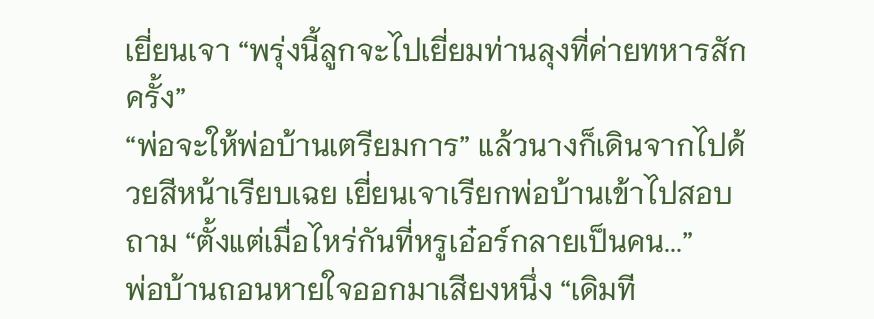เยี่ยนเจา “พรุ่งนี้ลูกจะไปเยี่ยมท่านลุงที่ค่ายทหารสักครั้ง”
“พ่อจะให้พ่อบ้านเตรียมการ” แล้วนางก็เดินจากไปด้วยสีหน้าเรียบเฉย เยี่ยนเจาเรียกพ่อบ้านเข้าไปสอบถาม “ตั้งแต่เมื่อไหร่กันที่หรูเอ๋อร์กลายเป็นคน...”
พ่อบ้านถอนหายใจออกมาเสียงหนึ่ง “เดิมที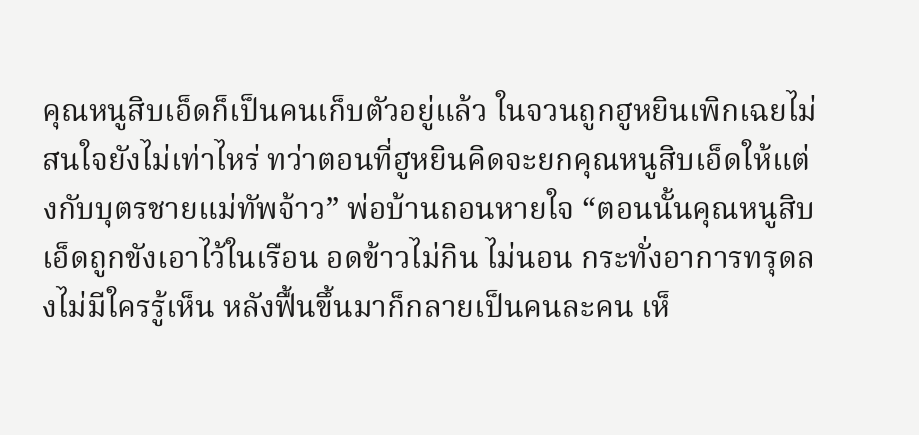คุณหนูสิบเอ็ดก็เป็นคนเก็บตัวอยู่แล้ว ในจวนถูกฮูหยินเพิกเฉยไม่สนใจยังไม่เท่าไหร่ ทว่าตอนที่ฮูหยินคิดจะยกคุณหนูสิบเอ็ดให้แต่งกับบุตรชายแม่ทัพจ้าว” พ่อบ้านถอนหายใจ “ตอนนั้นคุณหนูสิบเอ็ดถูกขังเอาไว้ในเรือน อดข้าวไม่กิน ไม่นอน กระทั่งอาการทรุดลงไม่มีใครรู้เห็น หลังฟื้นขึ้นมาก็กลายเป็นคนละคน เห็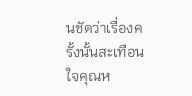นชัดว่าเรื่องครั้งนั้นสะเทือนใจคุณห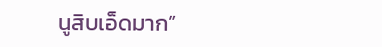นูสิบเอ็ดมาก”